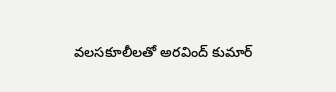వలసకూలీలతో అరవింద్ కుమార్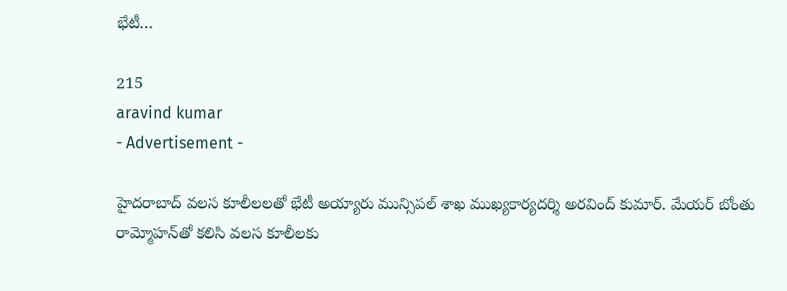భేటీ…

215
aravind kumar
- Advertisement -

హైదరాబాద్ వలస కూలీలలతో భేటీ అయ్యారు మున్సిపల్ శాఖ ముఖ్యకార్యదర్శి అరవింద్ కుమార్. మేయర్ బోంతు రామ్మోహన్‌తో కలిసి వలస కూలీలకు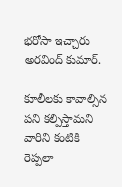భరోసా ఇచ్చారు అరవింద్ కుమార్.

కూలీలకు కావాల్సిన పని కల్పిస్తామని వారిని కంటికి రెప్పలా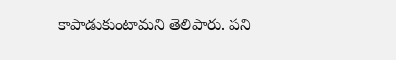కాపాడుకుంటామని తెలిపారు. పని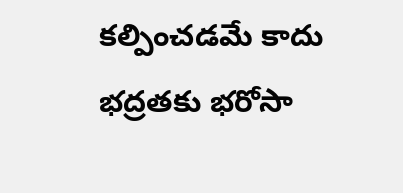కల్పించడమే కాదు భద్రతకు భరోసా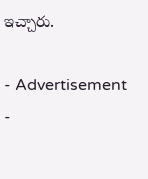ఇచ్చారు.

- Advertisement -